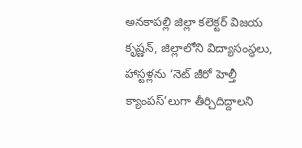అనకాపల్లి జిల్లా కలెక్టర్ విజయ కృష్ణన్, జిల్లాలోని విద్యాసంస్థలు, హాస్టళ్లను ‘నెట్ జీరో హెల్తీ క్యాంపస్’లుగా తీర్చిదిద్దాలని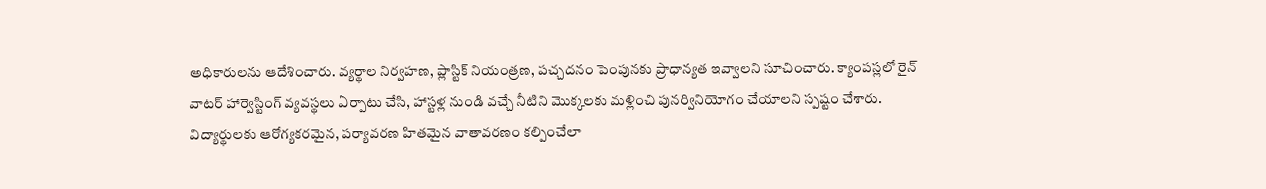అధికారులను ఆదేశించారు. వ్యర్థాల నిర్వహణ, ప్లాస్టిక్ నియంత్రణ, పచ్చదనం పెంపునకు ప్రాధాన్యత ఇవ్వాలని సూచించారు. క్యాంపస్లలో రైన్ వాటర్ హార్వెస్టింగ్ వ్యవస్థలు ఏర్పాటు చేసి, హాస్టళ్ల నుండి వచ్చే నీటిని మొక్కలకు మళ్లించి పునర్వినియోగం చేయాలని స్పష్టం చేశారు. విద్యార్థులకు ఆరోగ్యకరమైన, పర్యావరణ హితమైన వాతావరణం కల్పించేలా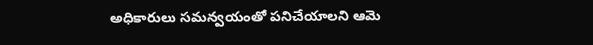అధికారులు సమన్వయంతో పనిచేయాలని ఆమె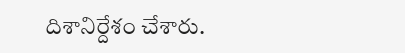దిశానిర్దేశం చేశారు.